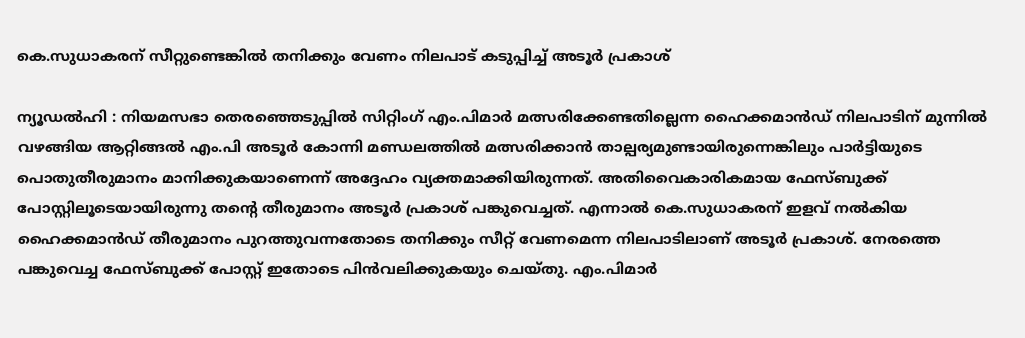കെ.സുധാകരന് സീറ്റുണ്ടെങ്കിൽ തനിക്കും വേണം നിലപാട് കടുപ്പിച്ച് അടൂർ പ്രകാശ്

ന്യൂഡൽഹി : നിയമസഭാ തെരഞ്ഞെടുപ്പിൽ സിറ്റിംഗ് എം.പിമാർ മത്സരിക്കേണ്ടതില്ലെന്ന ഹൈക്കമാൻഡ് നിലപാടിന് മുന്നിൽ വഴങ്ങിയ ആറ്റിങ്ങൽ എം.പി അടൂർ കോന്നി മണ്ഡലത്തിൽ മത്സരിക്കാൻ താല്പര്യമുണ്ടായിരുന്നെങ്കിലും പാർട്ടിയുടെ പൊതുതീരുമാനം മാനിക്കുകയാണെന്ന് അദ്ദേഹം വ്യക്തമാക്കിയിരുന്നത്. അതിവൈകാരികമായ ഫേസ്ബുക്ക് പോസ്റ്റിലൂടെയായിരുന്നു തന്‍റെ തീരുമാനം അടൂർ പ്രകാശ് പങ്കുവെച്ചത്. എന്നാൽ കെ.സുധാകരന് ഇളവ് നൽകിയ ഹൈക്കമാൻഡ് തീരുമാനം പുറത്തുവന്നതോടെ തനിക്കും സീറ്റ് വേണമെന്ന നിലപാടിലാണ് അടൂർ പ്രകാശ്. നേരത്തെ പങ്കുവെച്ച ഫേസ്ബുക്ക് പോസ്റ്റ് ഇതോടെ പിൻവലിക്കുകയും ചെയ്തു. എം.പിമാർ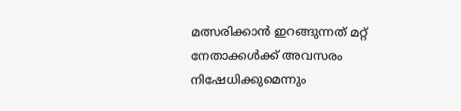മത്സരിക്കാൻ ഇറങ്ങുന്നത് മറ്റ് നേതാക്കൾക്ക് അവസരം നിഷേധിക്കുമെന്നും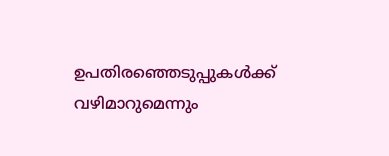ഉപതിരഞ്ഞെടുപ്പുകൾക്ക് വഴിമാറുമെന്നും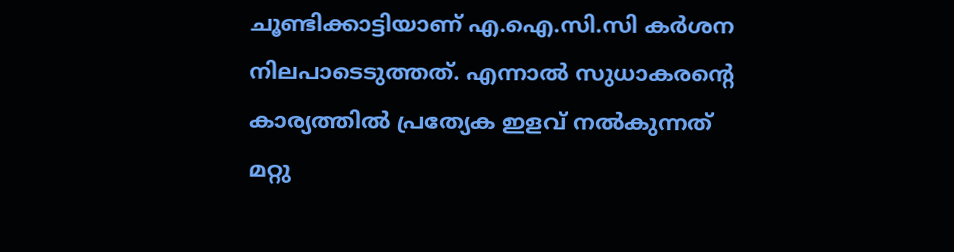ചൂണ്ടിക്കാട്ടിയാണ് എ.ഐ.സി.സി കർശന നിലപാടെടുത്തത്. എന്നാൽ സുധാകരന്റെ കാര്യത്തിൽ പ്രത്യേക ഇളവ് നൽകുന്നത് മറ്റു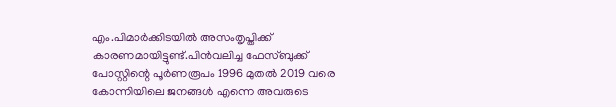എം.പിമാർക്കിടയിൽ അസംതൃപ്തിക്ക് കാരണമായിട്ടുണ്ട്.പിൻവലിച്ച ഫേസ്ബുക്ക് പോസ്റ്റിന്റെ പൂർണരൂപം 1996 മുതൽ 2019 വരെ കോന്നിയിലെ ജനങ്ങൾ എന്നെ അവരുടെ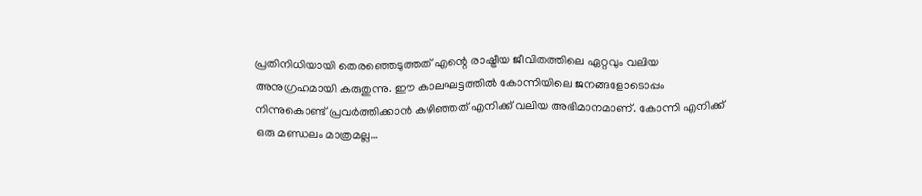പ്രതിനിധിയായി തെരഞ്ഞെടുത്തത് എന്റെ രാഷ്ട്രീയ ജീവിതത്തിലെ ഏറ്റവും വലിയ അനുഗ്രഹമായി കരുതുന്നു. ഈ കാലഘട്ടത്തിൽ കോന്നിയിലെ ജനങ്ങളോടൊപ്പം നിന്നുകൊണ്ട് പ്രവർത്തിക്കാൻ കഴിഞ്ഞത് എനിക്ക് വലിയ അഭിമാനമാണ്. കോന്നി എനിക്ക് ഒരു മണ്ഡലം മാത്രമല്ല…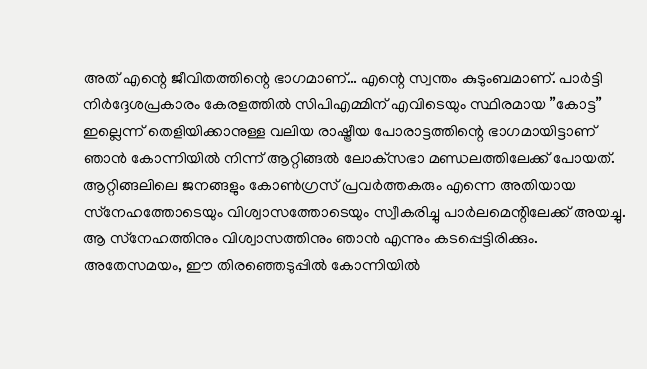അത് എന്റെ ജീവിതത്തിന്റെ ഭാഗമാണ്… എന്റെ സ്വന്തം കുടുംബമാണ്. പാർട്ടി നിർദ്ദേശപ്രകാരം കേരളത്തിൽ സിപിഎമ്മിന് എവിടെയും സ്ഥിരമായ ”കോട്ട” ഇല്ലെന്ന് തെളിയിക്കാനുള്ള വലിയ രാഷ്ട്രീയ പോരാട്ടത്തിന്റെ ഭാഗമായിട്ടാണ് ഞാൻ കോന്നിയിൽ നിന്ന് ആറ്റിങ്ങൽ ലോക്‌സഭാ മണ്ഡലത്തിലേക്ക് പോയത്. ആറ്റിങ്ങലിലെ ജനങ്ങളും കോൺഗ്രസ് പ്രവർത്തകരും എന്നെ അതിയായ സ്‌നേഹത്തോടെയും വിശ്വാസത്തോടെയും സ്വീകരിച്ചു പാർലമെന്റിലേക്ക് അയച്ചു. ആ സ്‌നേഹത്തിനും വിശ്വാസത്തിനും ഞാൻ എന്നും കടപ്പെട്ടിരിക്കും. അതേസമയം, ഈ തിരഞ്ഞെടുപ്പിൽ കോന്നിയിൽ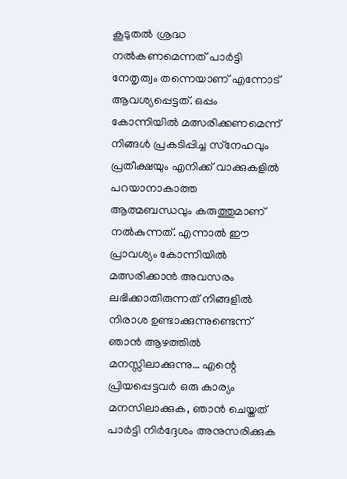കൂടുതൽ ശ്രദ്ധ നൽകണമെന്നത് പാർട്ടി നേതൃത്വം തന്നെയാണ് എന്നോട് ആവശ്യപ്പെട്ടത്. ഒപ്പം കോന്നിയിൽ മത്സരിക്കണമെന്ന് നിങ്ങൾ പ്രകടിപ്പിച്ച സ്‌നേഹവും പ്രതീക്ഷയും എനിക്ക് വാക്കുകളിൽ പറയാനാകാത്ത ആത്മബന്ധവും കരുത്തുമാണ് നൽകുന്നത്. എന്നാൽ ഈ പ്രാവശ്യം കോന്നിയിൽ മത്സരിക്കാൻ അവസരം ലഭിക്കാതിരുന്നത് നിങ്ങളിൽ നിരാശ ഉണ്ടാക്കുന്നുണ്ടെന്ന് ഞാൻ ആഴത്തിൽ മനസ്സിലാക്കുന്നു… എന്റെ പ്രിയപ്പെട്ടവർ ഒരു കാര്യം മനസിലാക്കുക, ഞാൻ ചെയ്തത് പാർട്ടി നിർദ്ദേശം അനുസരിക്കുക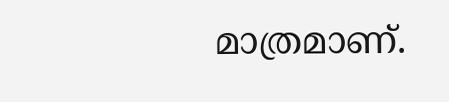മാത്രമാണ്.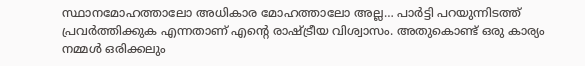സ്ഥാനമോഹത്താലോ അധികാര മോഹത്താലോ അല്ല… പാർട്ടി പറയുന്നിടത്ത് പ്രവർത്തിക്കുക എന്നതാണ് എന്റെ രാഷ്ട്രീയ വിശ്വാസം. അതുകൊണ്ട് ഒരു കാര്യം നമ്മൾ ഒരിക്കലും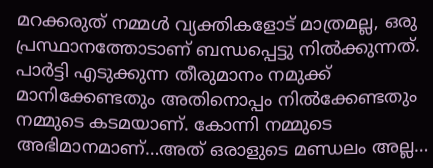മറക്കരുത് നമ്മൾ വ്യക്തികളോട് മാത്രമല്ല, ഒരു പ്രസ്ഥാനത്തോടാണ് ബന്ധപ്പെട്ടു നിൽക്കുന്നത്. പാർട്ടി എടുക്കുന്ന തീരുമാനം നമുക്ക് മാനിക്കേണ്ടതും അതിനൊപ്പം നിൽക്കേണ്ടതും നമ്മുടെ കടമയാണ്. കോന്നി നമ്മുടെ അഭിമാനമാണ്…അത് ഒരാളുടെ മണ്ഡലം അല്ല…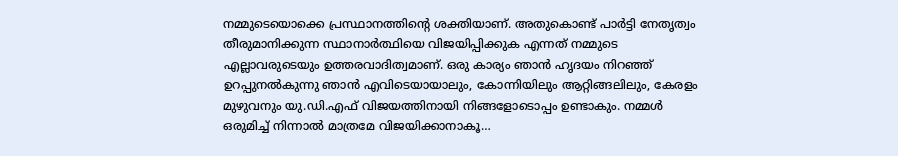നമ്മുടെയൊക്കെ പ്രസ്ഥാനത്തിന്റെ ശക്തിയാണ്. അതുകൊണ്ട് പാർട്ടി നേതൃത്വം തീരുമാനിക്കുന്ന സ്ഥാനാർത്ഥിയെ വിജയിപ്പിക്കുക എന്നത് നമ്മുടെ എല്ലാവരുടെയും ഉത്തരവാദിത്വമാണ്. ഒരു കാര്യം ഞാൻ ഹൃദയം നിറഞ്ഞ് ഉറപ്പുനൽകുന്നു ഞാൻ എവിടെയായാലും, കോന്നിയിലും ആറ്റിങ്ങലിലും, കേരളം മുഴുവനും യു.ഡി.എഫ് വിജയത്തിനായി നിങ്ങളോടൊപ്പം ഉണ്ടാകും. നമ്മൾ ഒരുമിച്ച് നിന്നാൽ മാത്രമേ വിജയിക്കാനാകൂ…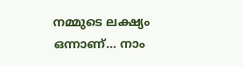നമ്മുടെ ലക്ഷ്യം ഒന്നാണ്… നാം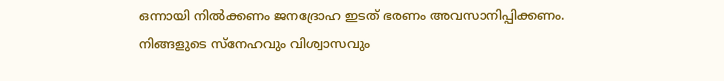ഒന്നായി നിൽക്കണം ജനദ്രോഹ ഇടത് ഭരണം അവസാനിപ്പിക്കണം. നിങ്ങളുടെ സ്‌നേഹവും വിശ്വാസവും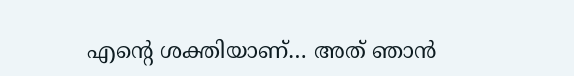എന്റെ ശക്തിയാണ്… അത് ഞാൻ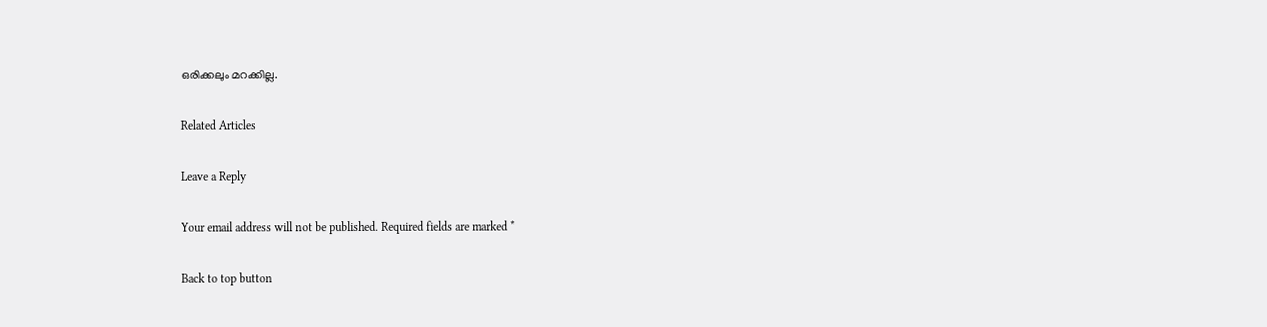ഒരിക്കലും മറക്കില്ല.

Related Articles

Leave a Reply

Your email address will not be published. Required fields are marked *

Back to top button